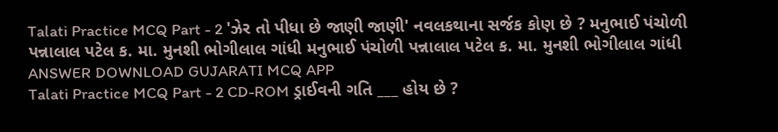Talati Practice MCQ Part - 2 'ઝેર તો પીધા છે જાણી જાણી' નવલકથાના સર્જક કોણ છે ? મનુભાઈ પંચોળી પન્નાલાલ પટેલ ક. મા. મુનશી ભોગીલાલ ગાંધી મનુભાઈ પંચોળી પન્નાલાલ પટેલ ક. મા. મુનશી ભોગીલાલ ગાંધી ANSWER DOWNLOAD GUJARATI MCQ APP
Talati Practice MCQ Part - 2 CD-ROM ડ્રાઈવની ગતિ ___ હોય છે ?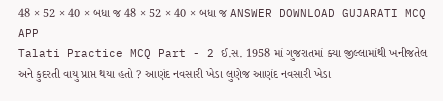48 × 52 × 40 × બધા જ 48 × 52 × 40 × બધા જ ANSWER DOWNLOAD GUJARATI MCQ APP
Talati Practice MCQ Part - 2 ઈ.સ. 1958 માં ગુજરાતમાં ક્યા જીલ્લામાંથી ખનીજતેલ અને કુદરતી વાયુ પ્રાપ્ત થયા હતો ? આણંદ નવસારી ખેડા લુણેજ આણંદ નવસારી ખેડા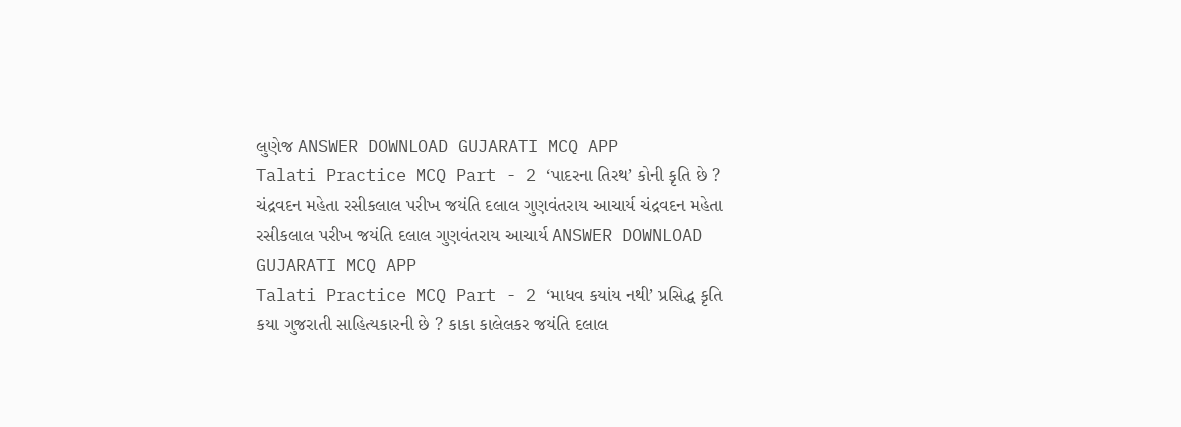લુણેજ ANSWER DOWNLOAD GUJARATI MCQ APP
Talati Practice MCQ Part - 2 ‘પાદરના તિરથ’ કોની કૃતિ છે ? ચંદ્રવદન મહેતા રસીકલાલ પરીખ જયંતિ દલાલ ગુણવંતરાય આચાર્ય ચંદ્રવદન મહેતા રસીકલાલ પરીખ જયંતિ દલાલ ગુણવંતરાય આચાર્ય ANSWER DOWNLOAD GUJARATI MCQ APP
Talati Practice MCQ Part - 2 ‘માધવ કયાંય નથી’ પ્રસિદ્ધ કૃતિ કયા ગુજરાતી સાહિત્યકારની છે ? કાકા કાલેલકર જયંતિ દલાલ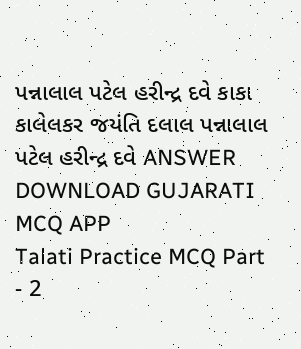પન્નાલાલ પટેલ હરીન્દ્ર દવે કાકા કાલેલકર જયંતિ દલાલ પન્નાલાલ પટેલ હરીન્દ્ર દવે ANSWER DOWNLOAD GUJARATI MCQ APP
Talati Practice MCQ Part - 2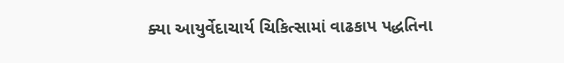ક્યા આયુર્વેદાચાર્ય ચિકિત્સામાં વાઢકાપ પદ્ધતિના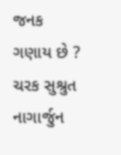જનક ગણાય છે ? ચરક સુશ્રુત નાગાર્જુન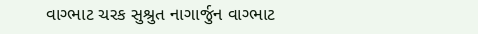વાગ્ભાટ ચરક સુશ્રુત નાગાર્જુન વાગ્ભાટ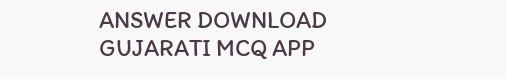ANSWER DOWNLOAD GUJARATI MCQ APP